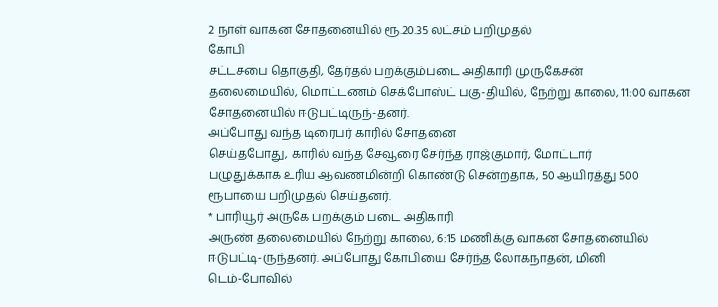2 நாள் வாகன சோதனையில் ரூ.20.35 லட்சம் பறிமுதல்
கோபி
சட்டசபை தொகுதி, தேர்தல் பறக்கும்படை அதிகாரி முருகேசன்
தலைமையில், மொட்டணம் செக்போஸ்ட் பகு-தியில், நேற்று காலை, 11:00 வாகன
சோதனையில் ஈடுபட்டிருந்-தனர்.
அப்போது வந்த டிரைபர் காரில் சோதனை
செய்தபோது, காரில் வந்த சேவூரை சேர்ந்த ராஜ்குமார், மோட்டார்
பழுதுக்காக உரிய ஆவணமின்றி கொண்டு சென்றதாக, 50 ஆயிரத்து 500
ரூபாயை பறிமுதல் செய்தனர்.
* பாரியூர் அருகே பறக்கும் படை அதிகாரி
அருண் தலைமையில் நேற்று காலை, 6:15 மணிக்கு வாகன சோதனையில்
ஈடுபட்டி-ருந்தனர். அப்போது கோபியை சேர்ந்த லோகநாதன், மினி
டெம்-போவில்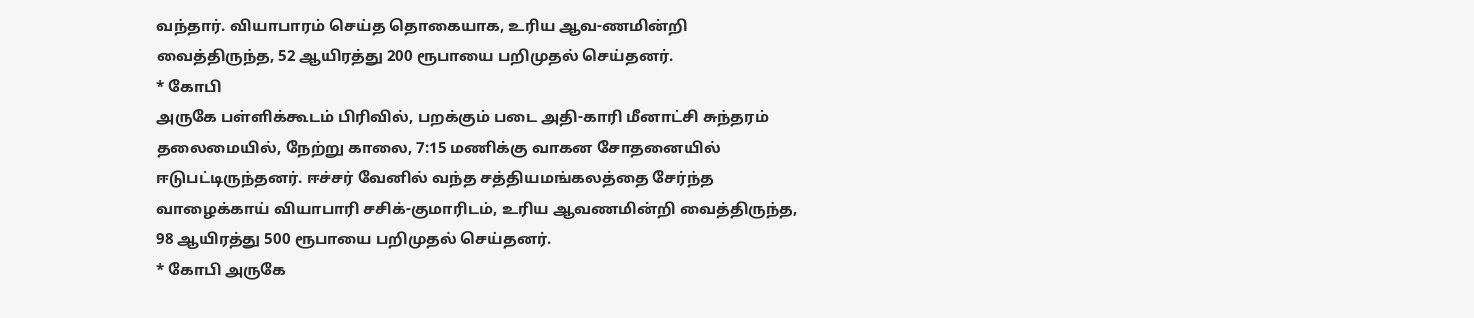வந்தார். வியாபாரம் செய்த தொகையாக, உரிய ஆவ-ணமின்றி
வைத்திருந்த, 52 ஆயிரத்து 200 ரூபாயை பறிமுதல் செய்தனர்.
* கோபி
அருகே பள்ளிக்கூடம் பிரிவில், பறக்கும் படை அதி-காரி மீனாட்சி சுந்தரம்
தலைமையில், நேற்று காலை, 7:15 மணிக்கு வாகன சோதனையில்
ஈடுபட்டிருந்தனர். ஈச்சர் வேனில் வந்த சத்தியமங்கலத்தை சேர்ந்த
வாழைக்காய் வியாபாரி சசிக்-குமாரிடம், உரிய ஆவணமின்றி வைத்திருந்த,
98 ஆயிரத்து 500 ரூபாயை பறிமுதல் செய்தனர்.
* கோபி அருகே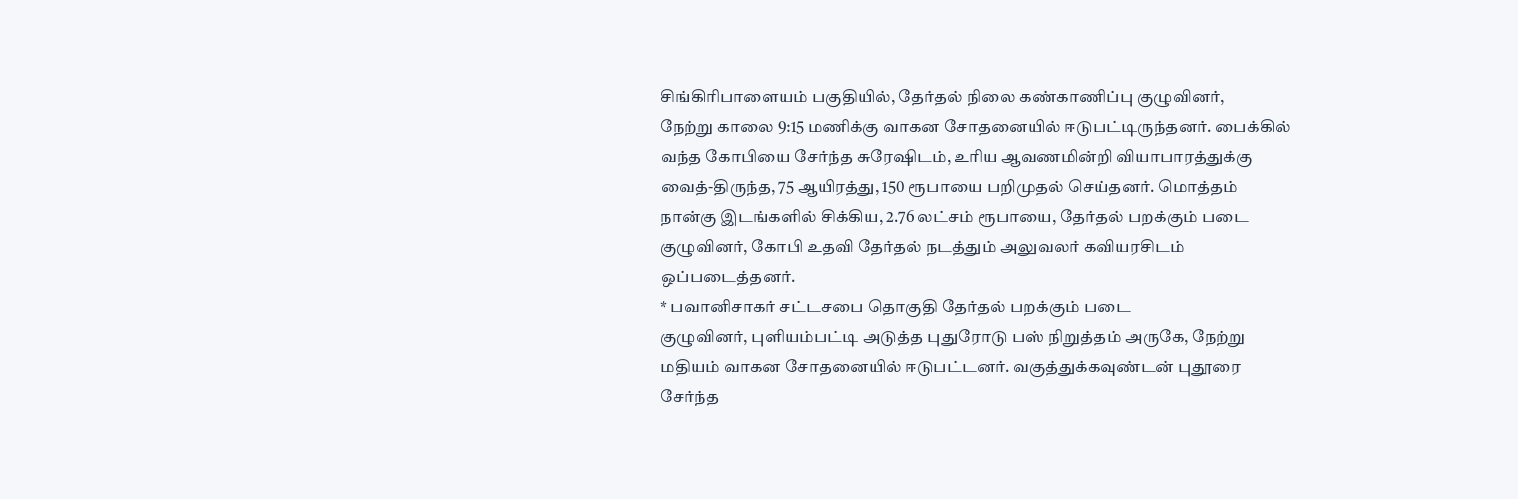சிங்கிரிபாளையம் பகுதியில், தேர்தல் நிலை கண்காணிப்பு குழுவினர்,
நேற்று காலை 9:15 மணிக்கு வாகன சோதனையில் ஈடுபட்டிருந்தனர். பைக்கில்
வந்த கோபியை சேர்ந்த சுரேஷிடம், உரிய ஆவணமின்றி வியாபாரத்துக்கு
வைத்-திருந்த, 75 ஆயிரத்து, 150 ரூபாயை பறிமுதல் செய்தனர். மொத்தம்
நான்கு இடங்களில் சிக்கிய, 2.76 லட்சம் ரூபாயை, தேர்தல் பறக்கும் படை
குழுவினர், கோபி உதவி தேர்தல் நடத்தும் அலுவலர் கவியரசிடம்
ஒப்படைத்தனர்.
* பவானிசாகர் சட்டசபை தொகுதி தேர்தல் பறக்கும் படை
குழுவினர், புளியம்பட்டி அடுத்த புதுரோடு பஸ் நிறுத்தம் அருகே, நேற்று
மதியம் வாகன சோதனையில் ஈடுபட்டனர். வகுத்துக்கவுண்டன் புதூரை
சேர்ந்த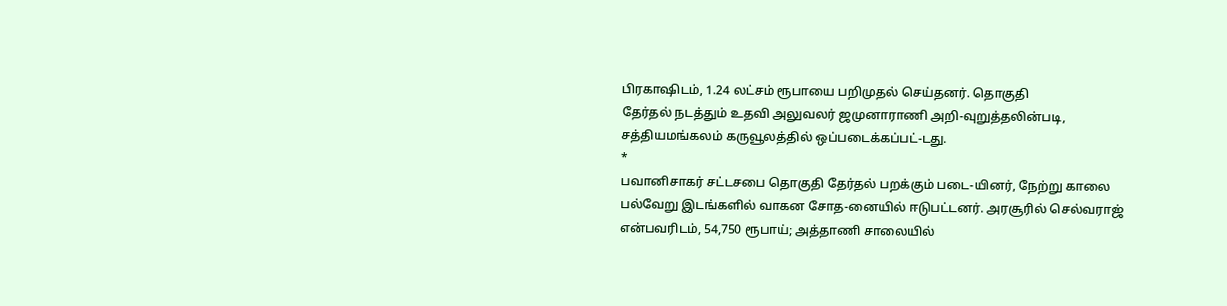பிரகாஷிடம், 1.24 லட்சம் ரூபாயை பறிமுதல் செய்தனர். தொகுதி
தேர்தல் நடத்தும் உதவி அலுவலர் ஜமுனாராணி அறி-வுறுத்தலின்படி,
சத்தியமங்கலம் கருவூலத்தில் ஒப்படைக்கப்பட்-டது.
*
பவானிசாகர் சட்டசபை தொகுதி தேர்தல் பறக்கும் படை-யினர், நேற்று காலை
பல்வேறு இடங்களில் வாகன சோத-னையில் ஈடுபட்டனர். அரசூரில் செல்வராஜ்
என்பவரிடம், 54,750 ரூபாய்; அத்தாணி சாலையில்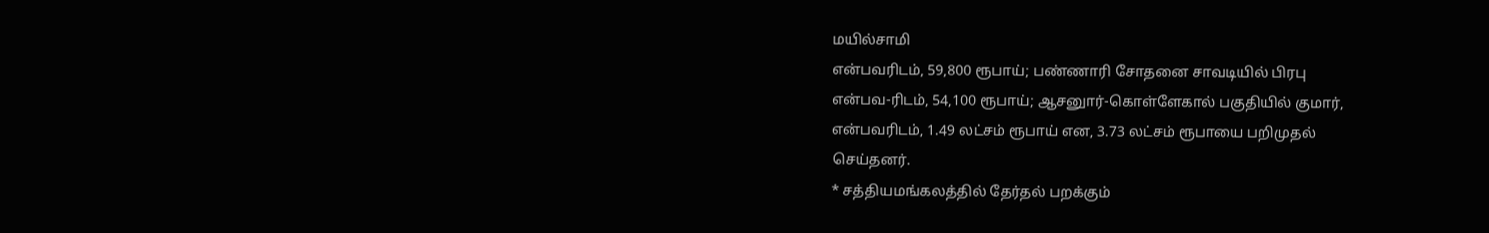மயில்சாமி
என்பவரிடம், 59,800 ரூபாய்; பண்ணாரி சோதனை சாவடியில் பிரபு
என்பவ-ரிடம், 54,100 ரூபாய்; ஆசனுார்-கொள்ளேகால் பகுதியில் குமார்,
என்பவரிடம், 1.49 லட்சம் ரூபாய் என, 3.73 லட்சம் ரூபாயை பறிமுதல்
செய்தனர்.
* சத்தியமங்கலத்தில் தேர்தல் பறக்கும்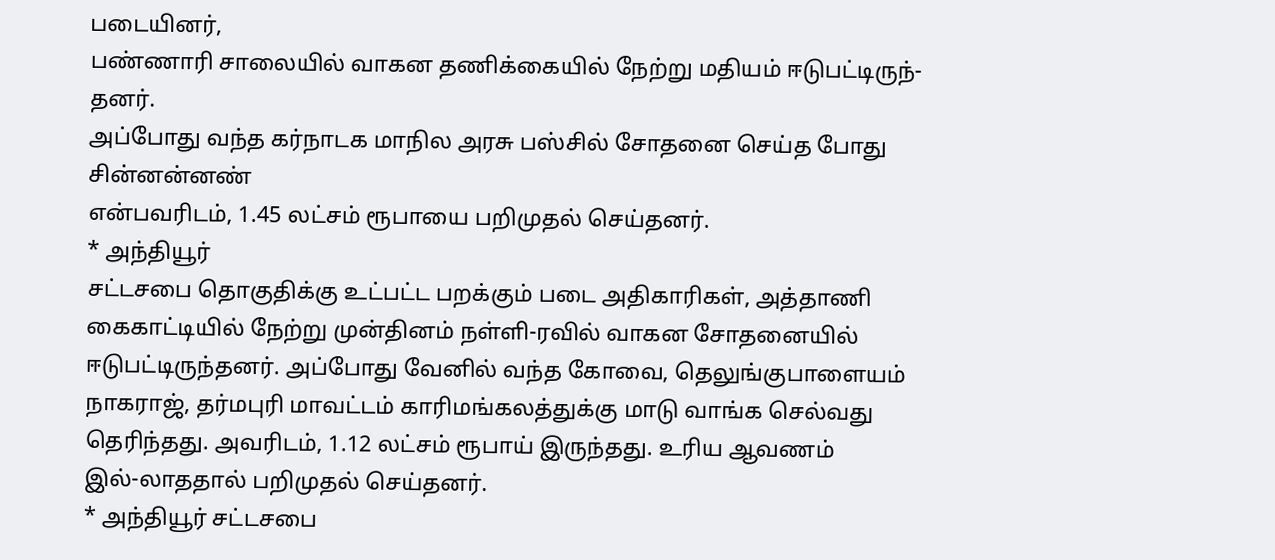படையினர்,
பண்ணாரி சாலையில் வாகன தணிக்கையில் நேற்று மதியம் ஈடுபட்டிருந்-தனர்.
அப்போது வந்த கர்நாடக மாநில அரசு பஸ்சில் சோதனை செய்த போது சின்னன்னண்
என்பவரிடம், 1.45 லட்சம் ரூபாயை பறிமுதல் செய்தனர்.
* அந்தியூர்
சட்டசபை தொகுதிக்கு உட்பட்ட பறக்கும் படை அதிகாரிகள், அத்தாணி
கைகாட்டியில் நேற்று முன்தினம் நள்ளி-ரவில் வாகன சோதனையில்
ஈடுபட்டிருந்தனர். அப்போது வேனில் வந்த கோவை, தெலுங்குபாளையம்
நாகராஜ், தர்மபுரி மாவட்டம் காரிமங்கலத்துக்கு மாடு வாங்க செல்வது
தெரிந்தது. அவரிடம், 1.12 லட்சம் ரூபாய் இருந்தது. உரிய ஆவணம்
இல்-லாததால் பறிமுதல் செய்தனர்.
* அந்தியூர் சட்டசபை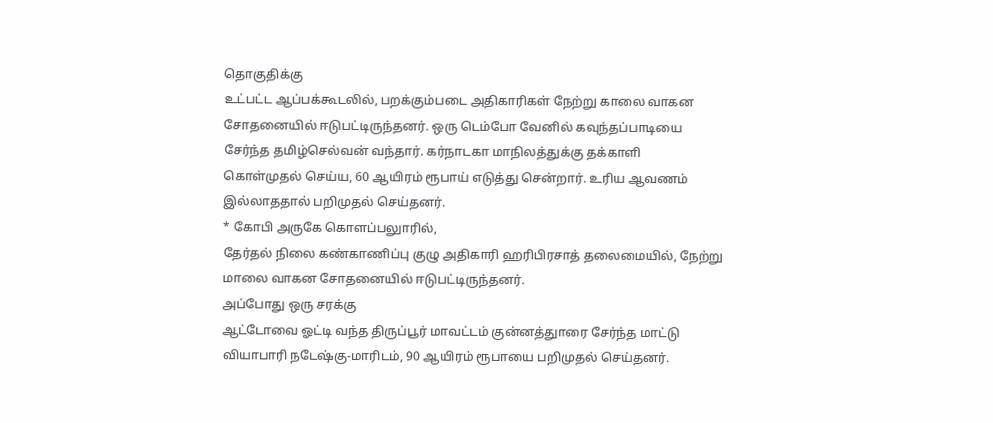தொகுதிக்கு
உட்பட்ட ஆப்பக்கூடலில், பறக்கும்படை அதிகாரிகள் நேற்று காலை வாகன
சோதனையில் ஈடுபட்டிருந்தனர். ஒரு டெம்போ வேனில் கவுந்தப்பாடியை
சேர்ந்த தமிழ்செல்வன் வந்தார். கர்நாடகா மாநிலத்துக்கு தக்காளி
கொள்முதல் செய்ய, 60 ஆயிரம் ரூபாய் எடுத்து சென்றார். உரிய ஆவணம்
இல்லாததால் பறிமுதல் செய்தனர்.
* கோபி அருகே கொளப்பலுாரில்,
தேர்தல் நிலை கண்காணிப்பு குழு அதிகாரி ஹரிபிரசாத் தலைமையில், நேற்று
மாலை வாகன சோதனையில் ஈடுபட்டிருந்தனர்.
அப்போது ஒரு சரக்கு
ஆட்டோவை ஓட்டி வந்த திருப்பூர் மாவட்டம் குன்னத்துாரை சேர்ந்த மாட்டு
வியாபாரி நடேஷ்கு-மாரிடம், 90 ஆயிரம் ரூபாயை பறிமுதல் செய்தனர்.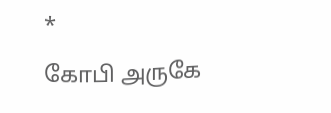*
கோபி அருகே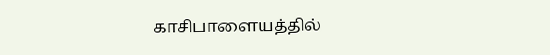காசிபாளையத்தில்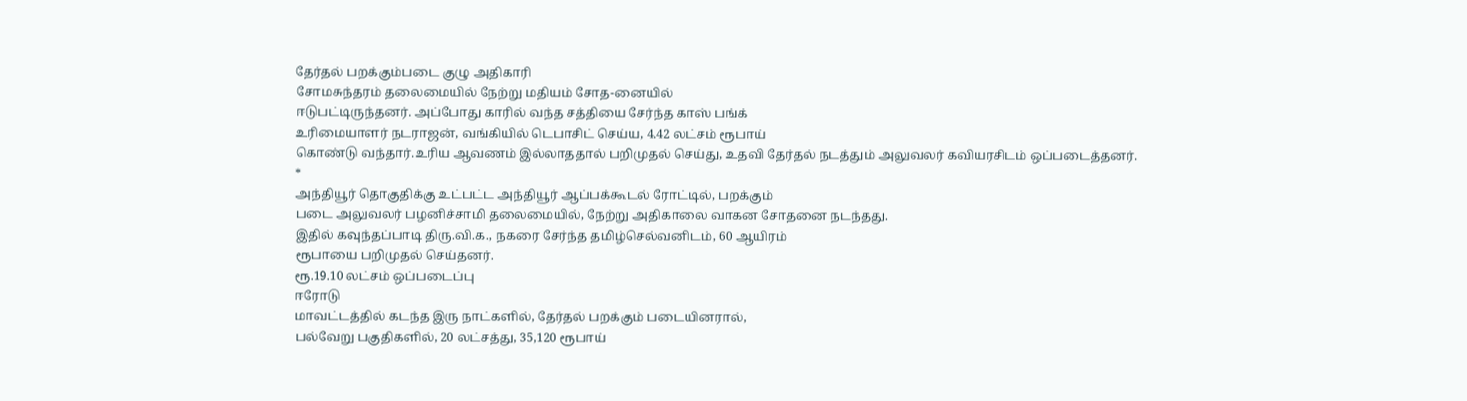தேர்தல் பறக்கும்படை குழு அதிகாரி
சோமசுந்தரம் தலைமையில் நேற்று மதியம் சோத-னையில்
ஈடுபட்டிருந்தனர். அப்போது காரில் வந்த சத்தியை சேர்ந்த காஸ் பங்க்
உரிமையாளர் நடராஜன், வங்கியில் டெபாசிட் செய்ய, 4.42 லட்சம் ரூபாய்
கொண்டு வந்தார்.உரிய ஆவணம் இல்லாததால் பறிமுதல் செய்து, உதவி தேர்தல் நடத்தும் அலுவலர் கவியரசிடம் ஒப்படைத்தனர்.
*
அந்தியூர் தொகுதிக்கு உட்பட்ட அந்தியூர் ஆப்பக்கூடல் ரோட்டில், பறக்கும்
படை அலுவலர் பழனிச்சாமி தலைமையில், நேற்று அதிகாலை வாகன சோதனை நடந்தது.
இதில் கவுந்தப்பாடி திரு.வி.க., நகரை சேர்ந்த தமிழ்செல்வனிடம், 60 ஆயிரம்
ரூபாயை பறிமுதல் செய்தனர்.
ரூ.19.10 லட்சம் ஒப்படைப்பு
ஈரோடு
மாவட்டத்தில் கடந்த இரு நாட்களில், தேர்தல் பறக்கும் படையினரால்,
பல்வேறு பகுதிகளில், 20 லட்சத்து, 35,120 ரூபாய்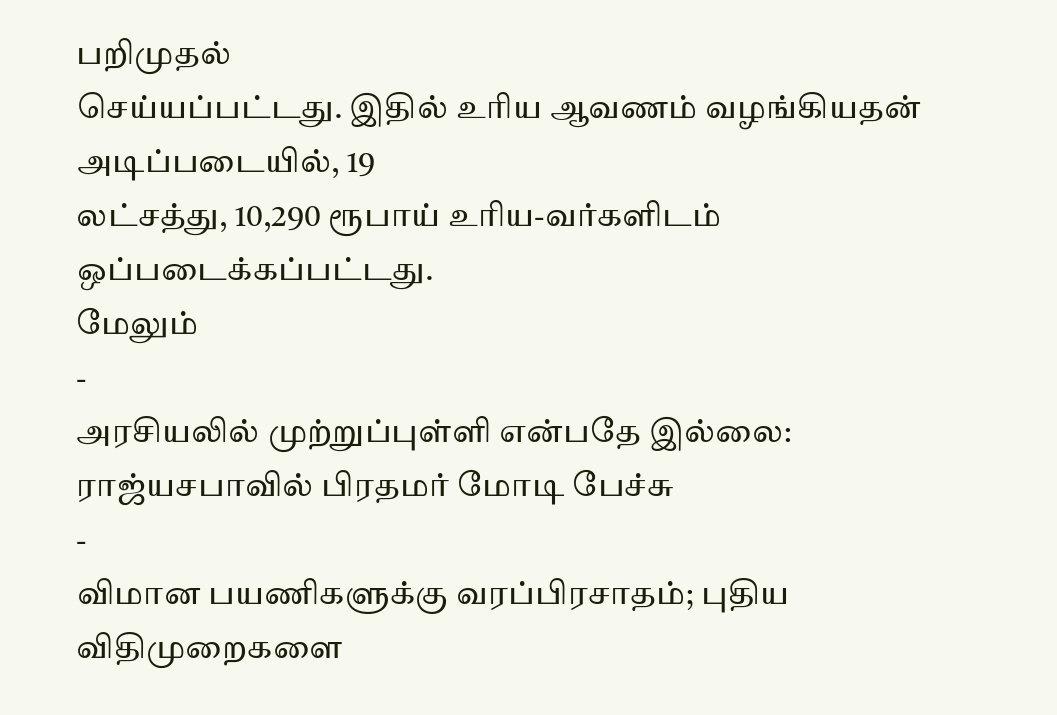பறிமுதல்
செய்யப்பட்டது. இதில் உரிய ஆவணம் வழங்கியதன் அடிப்படையில், 19
லட்சத்து, 10,290 ரூபாய் உரிய-வர்களிடம் ஒப்படைக்கப்பட்டது.
மேலும்
-
அரசியலில் முற்றுப்புள்ளி என்பதே இல்லை: ராஜ்யசபாவில் பிரதமர் மோடி பேச்சு
-
விமான பயணிகளுக்கு வரப்பிரசாதம்; புதிய விதிமுறைகளை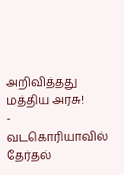அறிவித்தது மத்திய அரசு!
-
வடகொரியாவில் தேர்தல்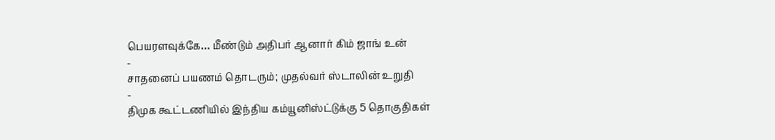பெயரளவுக்கே… மீண்டும் அதிபர் ஆனார் கிம் ஜாங் உன்
-
சாதனைப் பயணம் தொடரும்; முதல்வர் ஸ்டாலின் உறுதி
-
திமுக கூட்டணியில் இந்திய கம்யூனிஸ்ட்டுக்கு 5 தொகுதிகள்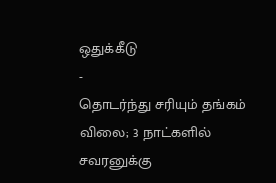ஒதுக்கீடு
-
தொடர்ந்து சரியும் தங்கம் விலை; 3 நாட்களில் சவரனுக்கு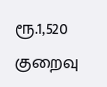ரூ.1,520 குறைவு